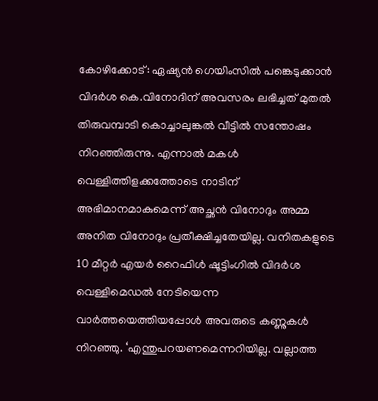കോഴിക്കോട്: ഏഷ്യൻ ഗെയിംസിൽ പങ്കെടുക്കാൻ വിദർശ കെ.വിനോദിന് അവസരം ലഭിച്ചത് മുതൽ തിരുവമ്പാടി കൊച്ചാലുങ്കൽ വീട്ടിൽ സന്തോഷം നിറഞ്ഞിരുന്നു. എന്നാൽ മകൾ വെള്ളിത്തിളക്കത്തോടെ നാടിന് അഭിമാനമാകുമെന്ന് അച്ഛൻ വിനോദും അമ്മ അനിത വിനോദും പ്രതീക്ഷിച്ചതേയില്ല. വനിതകളുടെ 10 മീറ്റർ എയർ റൈഫിൾ ഷൂട്ടിംഗിൽ വിദർശ വെള്ളിമെഡൽ നേടിയെന്ന വാർത്തയെത്തിയപ്പോൾ അവരുടെ കണ്ണുകൾ നിറഞ്ഞു. ‘എന്തുപറയണമെന്നറിയില്ല. വല്ലാത്ത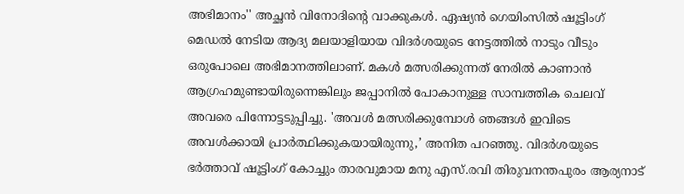അഭിമാനം'' അച്ഛൻ വിനോദിന്റെ വാക്കുകൾ. ഏഷ്യൻ ഗെയിംസിൽ ഷൂട്ടിംഗ് മെഡൽ നേടിയ ആദ്യ മലയാളിയായ വിദർശയുടെ നേട്ടത്തിൽ നാടും വീടും ഒരുപോലെ അഭിമാനത്തിലാണ്. മകൾ മത്സരിക്കുന്നത് നേരിൽ കാണാൻ ആഗ്രഹമുണ്ടായിരുന്നെങ്കിലും ജപ്പാനിൽ പോകാനുള്ള സാമ്പത്തിക ചെലവ് അവരെ പിന്നോട്ടടുപ്പിച്ചു. 'അവൾ മത്സരിക്കുമ്പോൾ ഞങ്ങൾ ഇവിടെ അവൾക്കായി പ്രാർത്ഥിക്കുകയായിരുന്നു,’ അനിത പറഞ്ഞു. വിദർശയുടെ ഭർത്താവ് ഷൂട്ടിംഗ് കോച്ചും താരവുമായ മനു എസ്.രവി തിരുവനന്തപുരം ആര്യനാട്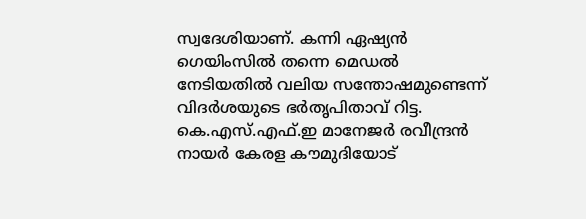സ്വദേശിയാണ്. കന്നി ഏഷ്യൻ ഗെയിംസിൽ തന്നെ മെഡൽ നേടിയതിൽ വലിയ സന്തോഷമുണ്ടെന്ന് വിദർശയുടെ ഭർതൃപിതാവ് റിട്ട. കെ.എസ്.എഫ്.ഇ മാനേജർ രവീന്ദ്രൻ നായർ കേരള കൗമുദിയോട്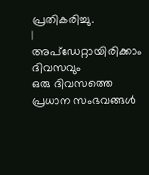പ്രതികരിച്ചു.
|
അപ്ഡേറ്റായിരിക്കാം ദിവസവും
ഒരു ദിവസത്തെ പ്രധാന സംഭവങ്ങൾ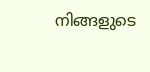നിങ്ങളുടെ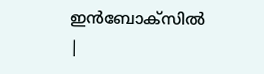ഇൻബോക്സിൽ |